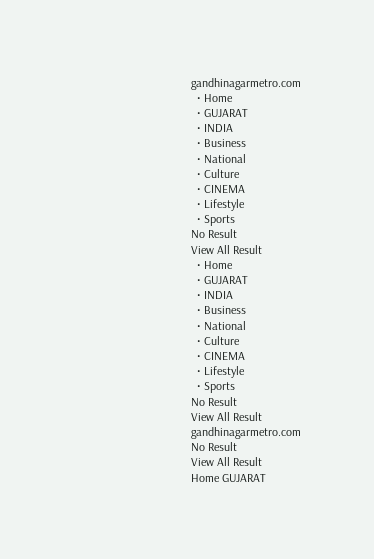gandhinagarmetro.com
  • Home
  • GUJARAT
  • INDIA
  • Business
  • National
  • Culture
  • CINEMA
  • Lifestyle
  • Sports
No Result
View All Result
  • Home
  • GUJARAT
  • INDIA
  • Business
  • National
  • Culture
  • CINEMA
  • Lifestyle
  • Sports
No Result
View All Result
gandhinagarmetro.com
No Result
View All Result
Home GUJARAT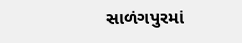સાળંગપુરમાં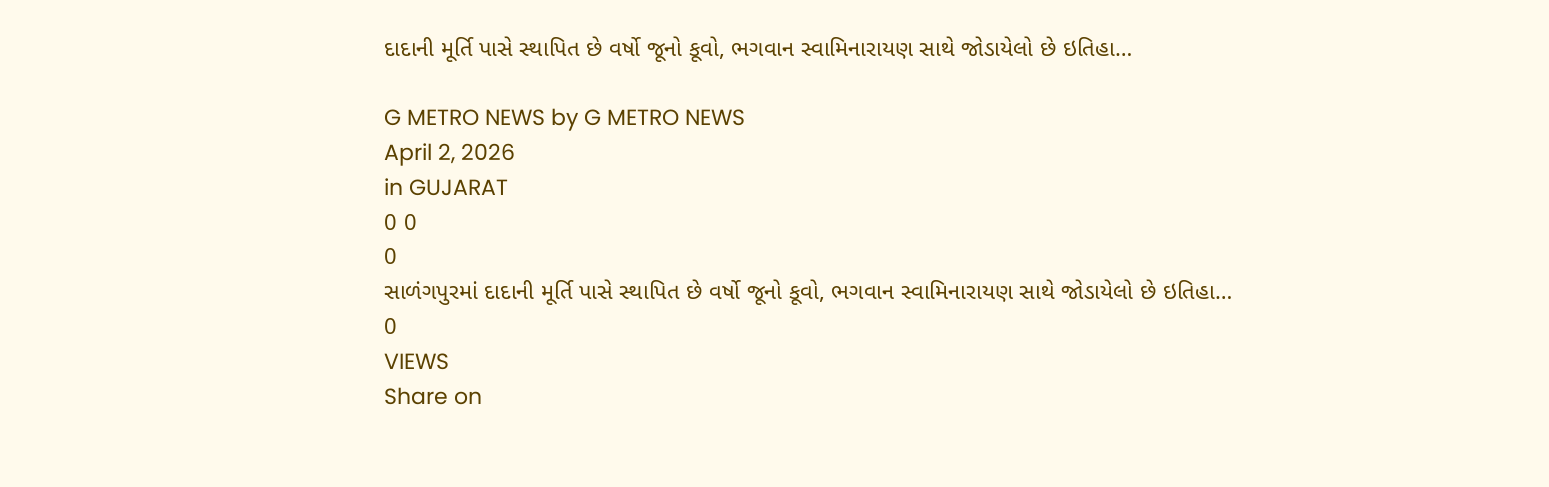દાદાની મૂર્તિ પાસે સ્થાપિત છે વર્ષો જૂનો કૂવો, ભગવાન સ્વામિનારાયણ સાથે જોડાયેલો છે ઇતિહા…

G METRO NEWS by G METRO NEWS
April 2, 2026
in GUJARAT
0 0
0
સાળંગપુરમાં દાદાની મૂર્તિ પાસે સ્થાપિત છે વર્ષો જૂનો કૂવો, ભગવાન સ્વામિનારાયણ સાથે જોડાયેલો છે ઇતિહા…
0
VIEWS
Share on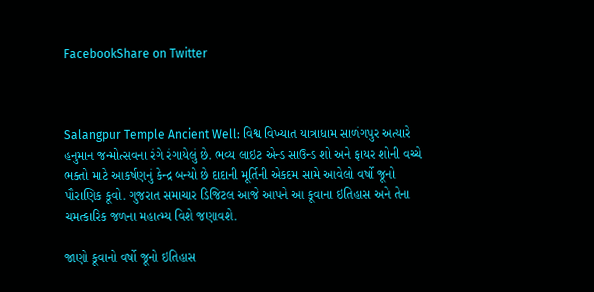FacebookShare on Twitter



Salangpur Temple Ancient Well: વિશ્વ વિખ્યાત યાત્રાધામ સાળંગપુર અત્યારે હનુમાન જન્મોત્સવના રંગે રંગાયેલું છે. ભવ્ય લાઇટ એન્ડ સાઉન્ડ શો અને ફાયર શોની વચ્ચે ભક્તો માટે આકર્ષણનું કેન્દ્ર બન્યો છે દાદાની મૂર્તિની એકદમ સામે આવેલો વર્ષો જૂનો પૌરાણિક કૂવો. ગુજરાત સમાચાર ડિજિટલ આજે આપને આ કૂવાના ઇતિહાસ અને તેના ચમત્કારિક જળના મહાત્મ્ય વિશે જણાવશે.

જાણો કૂવાનો વર્ષો જૂનો ઇતિહાસ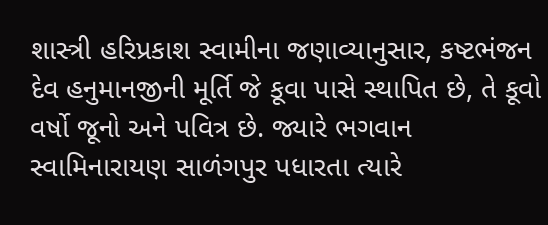શાસ્ત્રી હરિપ્રકાશ સ્વામીના જણાવ્યાનુસાર, કષ્ટભંજન દેવ હનુમાનજીની મૂર્તિ જે કૂવા પાસે સ્થાપિત છે, તે કૂવો વર્ષો જૂનો અને પવિત્ર છે. જ્યારે ભગવાન સ્વામિનારાયણ સાળંગપુર પધારતા ત્યારે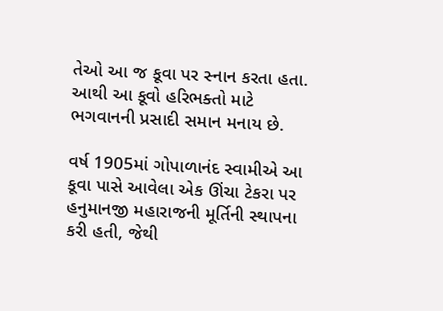તેઓ આ જ કૂવા પર સ્નાન કરતા હતા. આથી આ કૂવો હરિભક્તો માટે ભગવાનની પ્રસાદી સમાન મનાય છે.

વર્ષ 1905માં ગોપાળાનંદ સ્વામીએ આ કૂવા પાસે આવેલા એક ઊંચા ટેકરા પર હનુમાનજી મહારાજની મૂર્તિની સ્થાપના કરી હતી, જેથી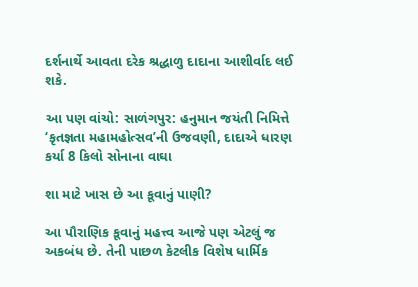દર્શનાર્થે આવતા દરેક શ્રદ્ધાળુ દાદાના આશીર્વાદ લઈ શકે.

આ પણ વાંચો: સાળંગપુર: હનુમાન જયંતી નિમિત્તે ‘કૃતજ્ઞતા મહામહોત્સવ’ની ઉજવણી, દાદાએ ધારણ કર્યા 8 કિલો સોનાના વાઘા

શા માટે ખાસ છે આ કૂવાનું પાણી?

આ પૌરાણિક કૂવાનું મહત્ત્વ આજે પણ એટલું જ અકબંધ છે. તેની પાછળ કેટલીક વિશેષ ધાર્મિક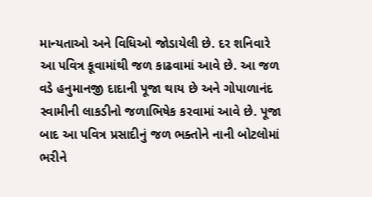માન્યતાઓ અને વિધિઓ જોડાયેલી છે. દર શનિવારે આ પવિત્ર કૂવામાંથી જળ કાઢવામાં આવે છે. આ જળ વડે હનુમાનજી દાદાની પૂજા થાય છે અને ગોપાળાનંદ સ્વામીની લાકડીનો જળાભિષેક કરવામાં આવે છે. પૂજા બાદ આ પવિત્ર પ્રસાદીનું જળ ભક્તોને નાની બોટલોમાં ભરીને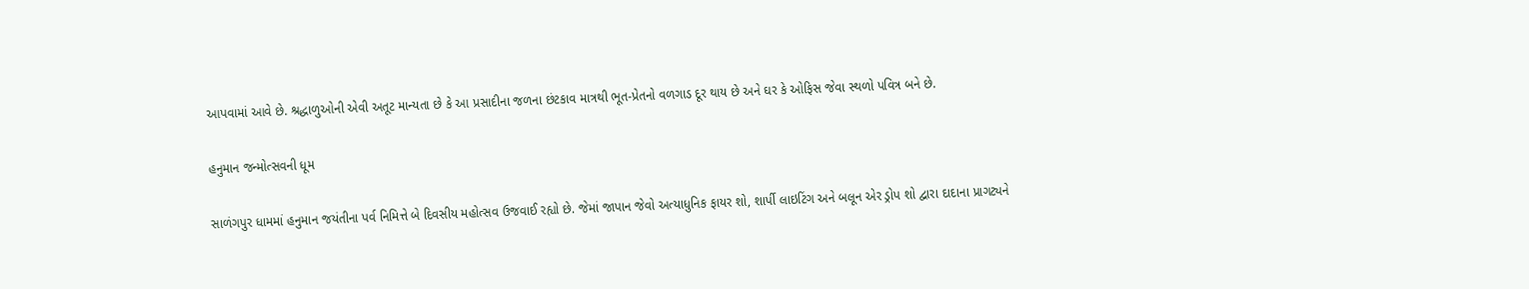આપવામાં આવે છે. શ્રદ્ધાળુઓની એવી અતૂટ માન્યતા છે કે આ પ્રસાદીના જળના છંટકાવ માત્રથી ભૂત-પ્રેતનો વળગાડ દૂર થાય છે અને ઘર કે ઓફિસ જેવા સ્થળો પવિત્ર બને છે.

હનુમાન જન્મોત્સવની ધૂમ

સાળંગપુર ધામમાં હનુમાન જયંતીના પર્વ નિમિત્તે બે દિવસીય મહોત્સવ ઉજવાઈ રહ્યો છે. જેમાં જાપાન જેવો અત્યાધુનિક ફાયર શો, શાર્પી લાઇટિંગ અને બલૂન એર ડ્રોપ શો દ્વારા દાદાના પ્રાગટ્યને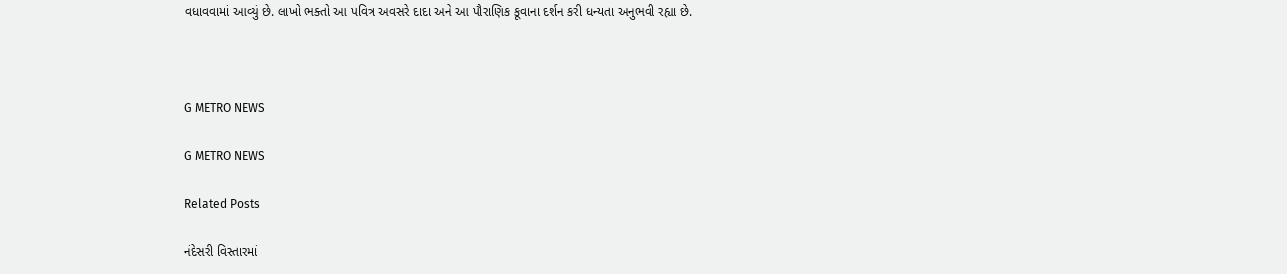વધાવવામાં આવ્યું છે. લાખો ભક્તો આ પવિત્ર અવસરે દાદા અને આ પૌરાણિક કૂવાના દર્શન કરી ધન્યતા અનુભવી રહ્યા છે.



G METRO NEWS

G METRO NEWS

Related Posts

નંદેસરી વિસ્તારમાં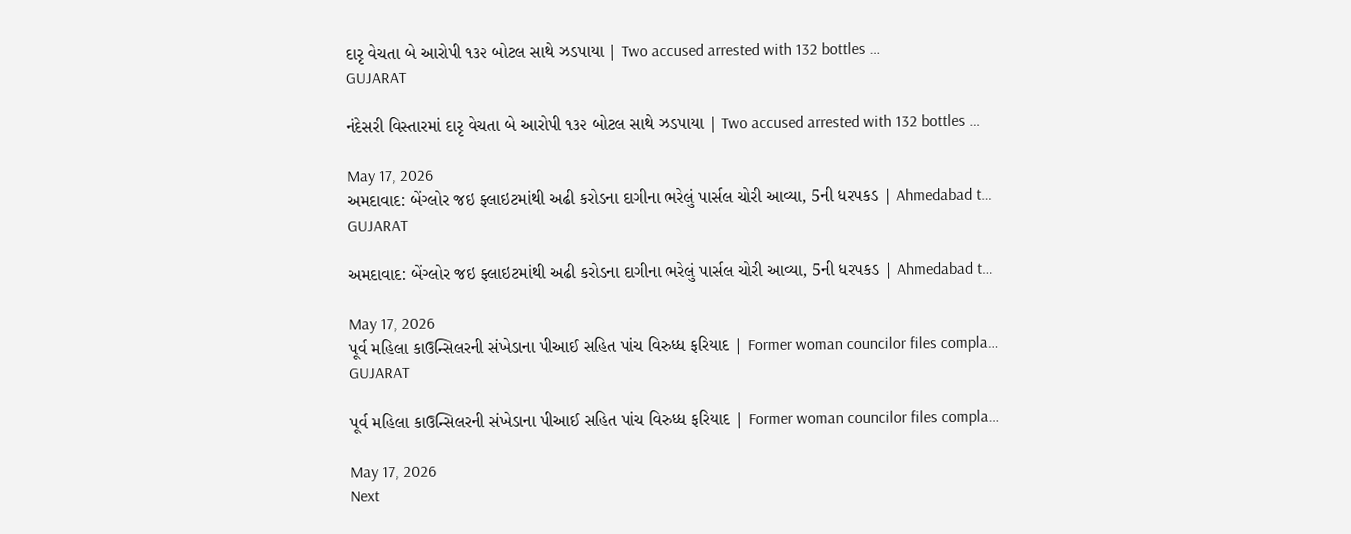દારૃ વેચતા બે આરોપી ૧૩૨ બોટલ સાથે ઝડપાયા | Two accused arrested with 132 bottles …
GUJARAT

નંદેસરી વિસ્તારમાં દારૃ વેચતા બે આરોપી ૧૩૨ બોટલ સાથે ઝડપાયા | Two accused arrested with 132 bottles …

May 17, 2026
અમદાવાદ: બેંગ્લોર જઇ ફ્લાઇટમાંથી અઢી કરોડના દાગીના ભરેલું પાર્સલ ચોરી આવ્યા, 5ની ધરપકડ | Ahmedabad t…
GUJARAT

અમદાવાદ: બેંગ્લોર જઇ ફ્લાઇટમાંથી અઢી કરોડના દાગીના ભરેલું પાર્સલ ચોરી આવ્યા, 5ની ધરપકડ | Ahmedabad t…

May 17, 2026
પૂર્વ મહિલા કાઉન્સિલરની સંખેડાના પીઆઈ સહિત પાંચ વિરુધ્ધ ફરિયાદ | Former woman councilor files compla…
GUJARAT

પૂર્વ મહિલા કાઉન્સિલરની સંખેડાના પીઆઈ સહિત પાંચ વિરુધ્ધ ફરિયાદ | Former woman councilor files compla…

May 17, 2026
Next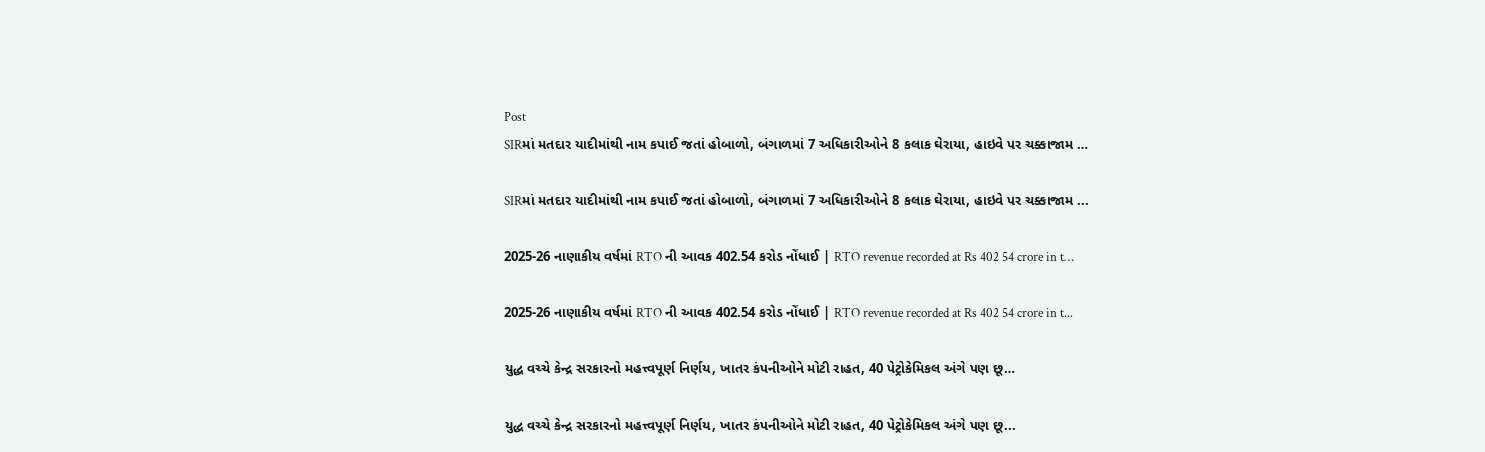Post
SIRમાં મતદાર યાદીમાંથી નામ કપાઈ જતાં હોબાળો, બંગાળમાં 7 અધિકારીઓને 8 કલાક ઘેરાયા, હાઇવે પર ચક્કાજામ …

SIRમાં મતદાર યાદીમાંથી નામ કપાઈ જતાં હોબાળો, બંગાળમાં 7 અધિકારીઓને 8 કલાક ઘેરાયા, હાઇવે પર ચક્કાજામ ...

2025-26 નાણાકીય વર્ષમાં RTO ની આવક 402.54 કરોડ નોંધાઈ | RTO revenue recorded at Rs 402 54 crore in t…

2025-26 નાણાકીય વર્ષમાં RTO ની આવક 402.54 કરોડ નોંધાઈ | RTO revenue recorded at Rs 402 54 crore in t...

યુદ્ધ વચ્ચે કેન્દ્ર સરકારનો મહત્ત્વપૂર્ણ નિર્ણય, ખાતર કંપનીઓને મોટી રાહત, 40 પેટ્રોકેમિકલ અંગે પણ છૂ…

યુદ્ધ વચ્ચે કેન્દ્ર સરકારનો મહત્ત્વપૂર્ણ નિર્ણય, ખાતર કંપનીઓને મોટી રાહત, 40 પેટ્રોકેમિકલ અંગે પણ છૂ...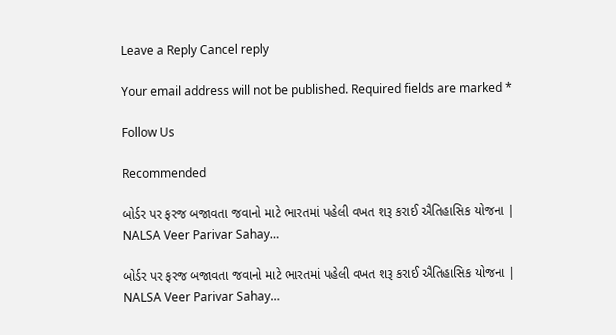Leave a Reply Cancel reply

Your email address will not be published. Required fields are marked *

Follow Us

Recommended

બોર્ડર પર ફરજ બજાવતા જવાનો માટે ભારતમાં પહેલી વખત શરૂ કરાઈ ઐતિહાસિક યોજના | NALSA Veer Parivar Sahay…

બોર્ડર પર ફરજ બજાવતા જવાનો માટે ભારતમાં પહેલી વખત શરૂ કરાઈ ઐતિહાસિક યોજના | NALSA Veer Parivar Sahay…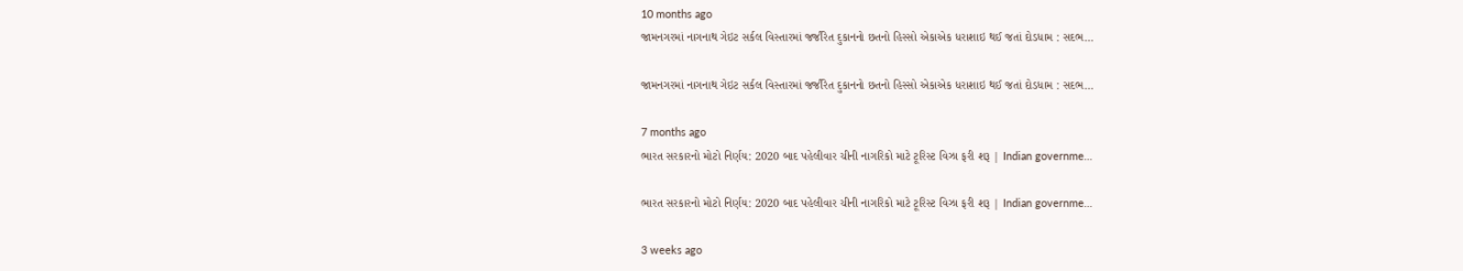10 months ago
જામનગરમાં નાગનાથ ગેઇટ સર્કલ વિસ્તારમાં જર્જરિત દુકાનનો છતનો હિસ્સો એકાએક ધરાશાઇ થઈ જતાં દોડધામ : સદભ…

જામનગરમાં નાગનાથ ગેઇટ સર્કલ વિસ્તારમાં જર્જરિત દુકાનનો છતનો હિસ્સો એકાએક ધરાશાઇ થઈ જતાં દોડધામ : સદભ…

7 months ago
ભારત સરકારનો મોટો નિર્ણય: 2020 બાદ પહેલીવાર ચીની નાગરિકો માટે ટૂરિસ્ટ વિઝા ફરી શરૂ | Indian governme…

ભારત સરકારનો મોટો નિર્ણય: 2020 બાદ પહેલીવાર ચીની નાગરિકો માટે ટૂરિસ્ટ વિઝા ફરી શરૂ | Indian governme…

3 weeks ago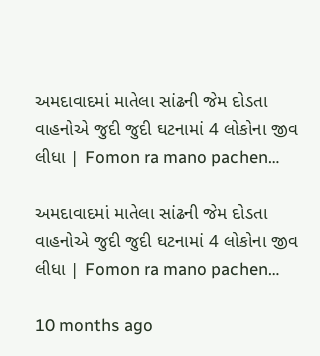અમદાવાદમાં માતેલા સાંઢની જેમ દોડતા વાહનોએ જુદી જુદી ઘટનામાં 4 લોકોના જીવ લીધા | Fomon ra mano pachen…

અમદાવાદમાં માતેલા સાંઢની જેમ દોડતા વાહનોએ જુદી જુદી ઘટનામાં 4 લોકોના જીવ લીધા | Fomon ra mano pachen…

10 months ago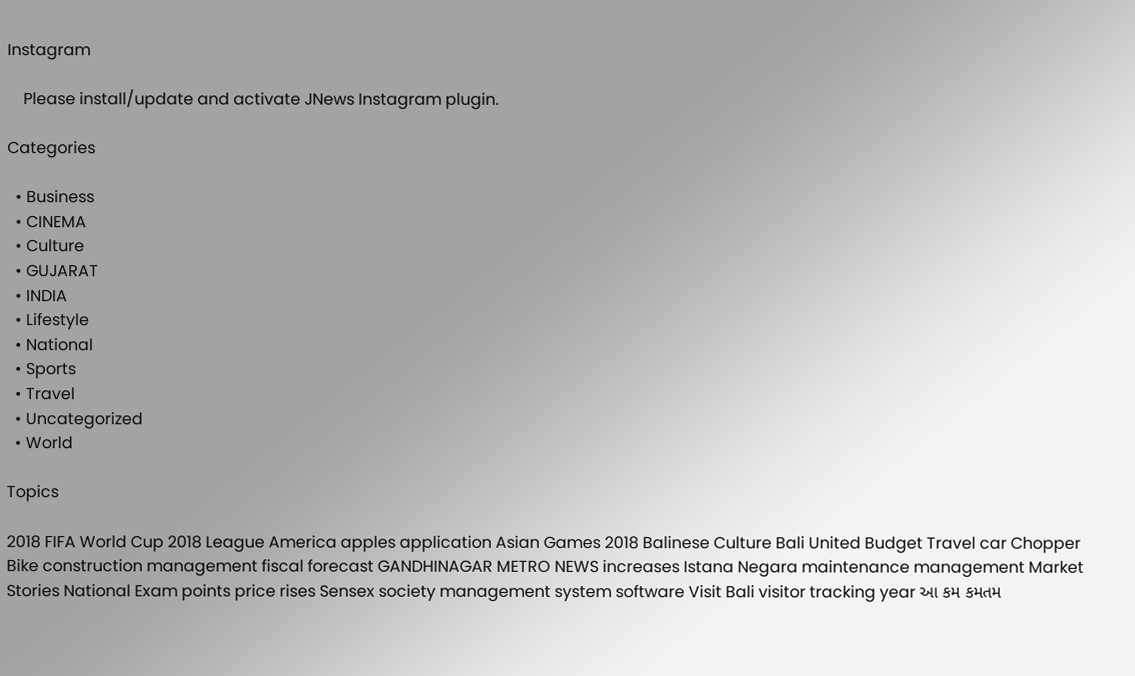Instagram

    Please install/update and activate JNews Instagram plugin.

Categories

  • Business
  • CINEMA
  • Culture
  • GUJARAT
  • INDIA
  • Lifestyle
  • National
  • Sports
  • Travel
  • Uncategorized
  • World

Topics

2018 FIFA World Cup 2018 League America apples application Asian Games 2018 Balinese Culture Bali United Budget Travel car Chopper Bike construction management fiscal forecast GANDHINAGAR METRO NEWS increases Istana Negara maintenance management Market Stories National Exam points price rises Sensex society management system software Visit Bali visitor tracking year આ કમ કમતમ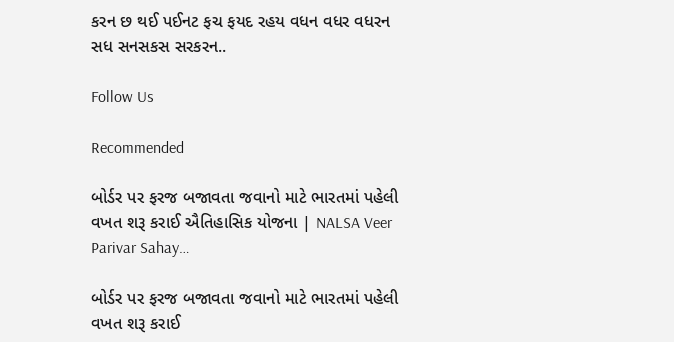કરન છ થઈ પઈનટ ફચ ફયદ રહય વધન વધર વધરન સધ સનસકસ સરકરન..

Follow Us

Recommended

બોર્ડર પર ફરજ બજાવતા જવાનો માટે ભારતમાં પહેલી વખત શરૂ કરાઈ ઐતિહાસિક યોજના | NALSA Veer Parivar Sahay…

બોર્ડર પર ફરજ બજાવતા જવાનો માટે ભારતમાં પહેલી વખત શરૂ કરાઈ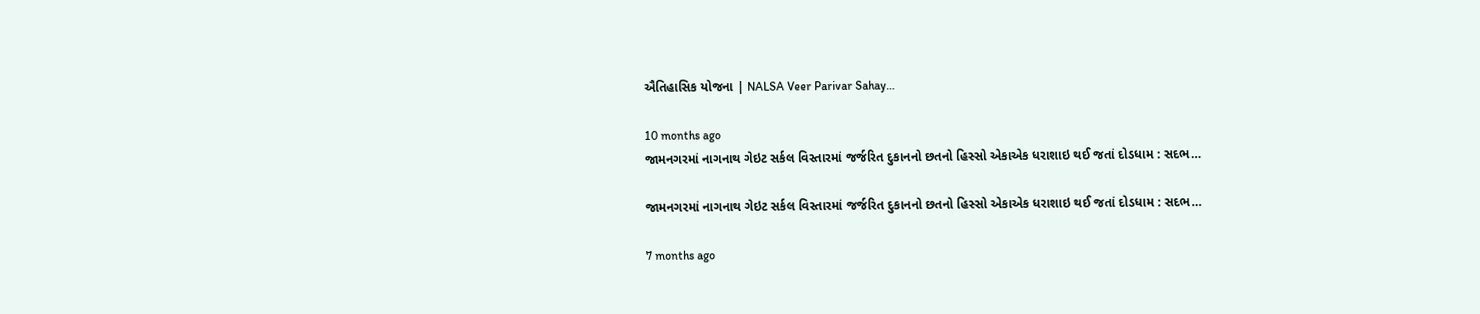ઐતિહાસિક યોજના | NALSA Veer Parivar Sahay…

10 months ago
જામનગરમાં નાગનાથ ગેઇટ સર્કલ વિસ્તારમાં જર્જરિત દુકાનનો છતનો હિસ્સો એકાએક ધરાશાઇ થઈ જતાં દોડધામ : સદભ…

જામનગરમાં નાગનાથ ગેઇટ સર્કલ વિસ્તારમાં જર્જરિત દુકાનનો છતનો હિસ્સો એકાએક ધરાશાઇ થઈ જતાં દોડધામ : સદભ…

7 months ago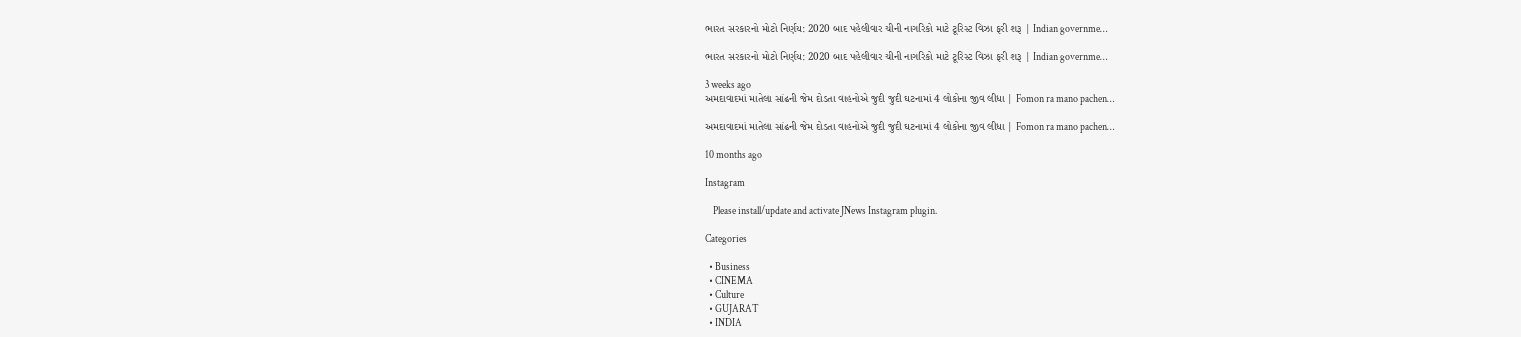ભારત સરકારનો મોટો નિર્ણય: 2020 બાદ પહેલીવાર ચીની નાગરિકો માટે ટૂરિસ્ટ વિઝા ફરી શરૂ | Indian governme…

ભારત સરકારનો મોટો નિર્ણય: 2020 બાદ પહેલીવાર ચીની નાગરિકો માટે ટૂરિસ્ટ વિઝા ફરી શરૂ | Indian governme…

3 weeks ago
અમદાવાદમાં માતેલા સાંઢની જેમ દોડતા વાહનોએ જુદી જુદી ઘટનામાં 4 લોકોના જીવ લીધા | Fomon ra mano pachen…

અમદાવાદમાં માતેલા સાંઢની જેમ દોડતા વાહનોએ જુદી જુદી ઘટનામાં 4 લોકોના જીવ લીધા | Fomon ra mano pachen…

10 months ago

Instagram

    Please install/update and activate JNews Instagram plugin.

Categories

  • Business
  • CINEMA
  • Culture
  • GUJARAT
  • INDIA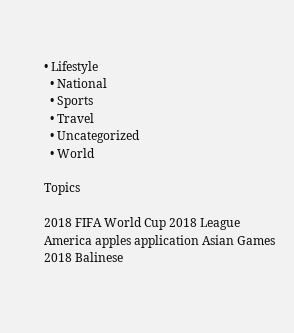• Lifestyle
  • National
  • Sports
  • Travel
  • Uncategorized
  • World

Topics

2018 FIFA World Cup 2018 League America apples application Asian Games 2018 Balinese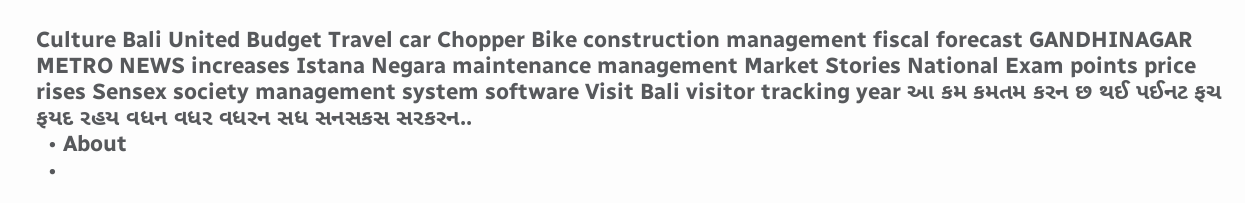Culture Bali United Budget Travel car Chopper Bike construction management fiscal forecast GANDHINAGAR METRO NEWS increases Istana Negara maintenance management Market Stories National Exam points price rises Sensex society management system software Visit Bali visitor tracking year આ કમ કમતમ કરન છ થઈ પઈનટ ફચ ફયદ રહય વધન વધર વધરન સધ સનસકસ સરકરન..
  • About
  •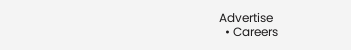Advertise
  • Careers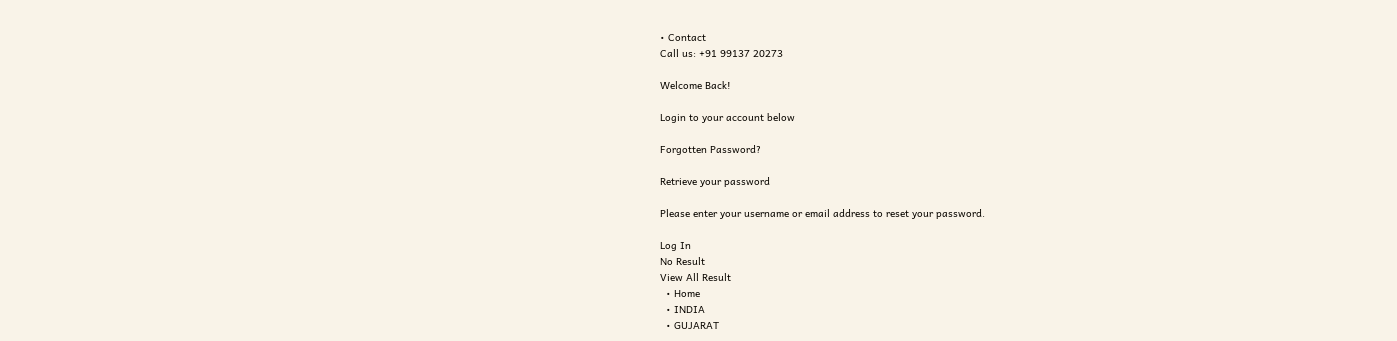• Contact
Call us: +91 99137 20273

Welcome Back!

Login to your account below

Forgotten Password?

Retrieve your password

Please enter your username or email address to reset your password.

Log In
No Result
View All Result
  • Home
  • INDIA
  • GUJARAT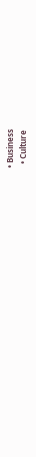• Business
  • Culture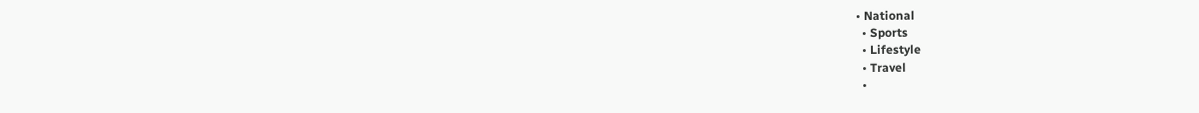• National
  • Sports
  • Lifestyle
  • Travel
  •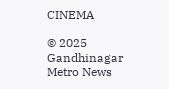CINEMA

© 2025 Gandhinagar Metro News